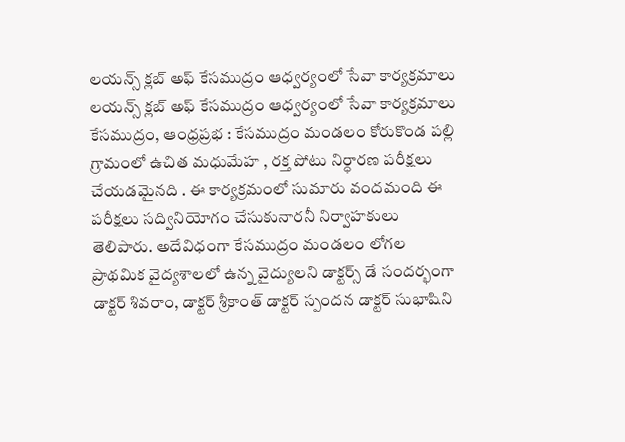లయన్స్ క్లబ్ అఫ్ కేసముద్రం ఆధ్వర్యంలో సేవా కార్యక్రమాలు
లయన్స్ క్లబ్ అఫ్ కేసముద్రం ఆధ్వర్యంలో సేవా కార్యక్రమాలు
కేసముద్రం, ఆంధ్రప్రభ : కేసముద్రం మండలం కోరుకొండ పల్లి గ్రామంలో ఉచిత మధుమేహ , రక్త పోటు నిర్ధారణ పరీక్షలు చేయడమైనది . ఈ కార్యక్రమంలో సుమారు వందమంది ఈ పరీక్షలు సద్వినియోగం చేసుకునారనీ నిర్వాహకులు తెలిపారు. అదేవిధంగా కేసముద్రం మండలం లోగల ప్రాథమిక వైద్యశాలలో ఉన్న వైద్యులని డాక్టర్స్ డే సందర్భంగా డాక్టర్ శివరాం, డాక్టర్ శ్రీకాంత్ డాక్టర్ స్పందన డాక్టర్ సుభాషిని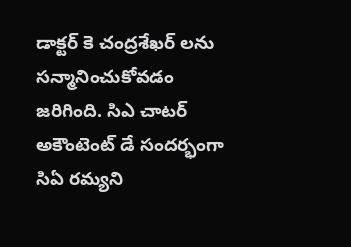డాక్టర్ కె చంద్రశేఖర్ లను సన్మానించుకోవడం జరిగింది. సిఎ చాటర్ అకౌంటెంట్ డే సందర్భంగా సిఏ రమ్యని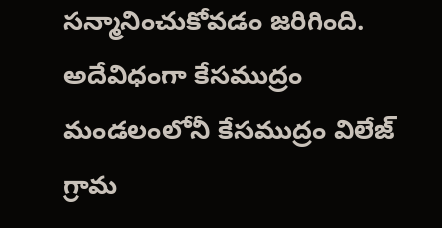సన్మానించుకోవడం జరిగింది. అదేవిధంగా కేసముద్రం మండలంలోనీ కేసముద్రం విలేజ్ గ్రామ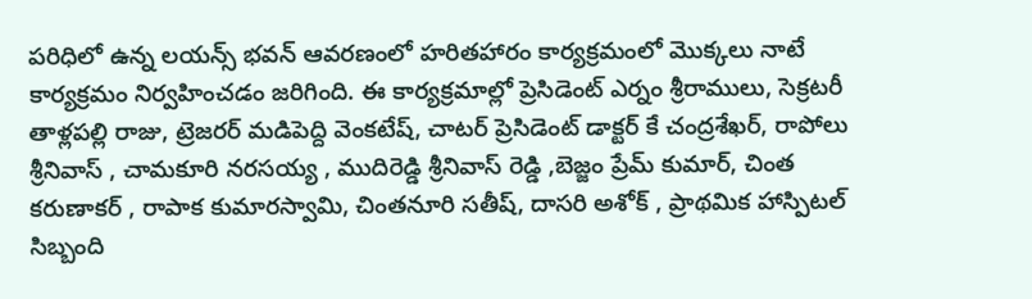పరిధిలో ఉన్న లయన్స్ భవన్ ఆవరణంలో హరితహారం కార్యక్రమంలో మొక్కలు నాటే కార్యక్రమం నిర్వహించడం జరిగింది. ఈ కార్యక్రమాల్లో ప్రెసిడెంట్ ఎర్నం శ్రీరాములు, సెక్రటరీ తాళ్లపల్లి రాజు, ట్రెజరర్ మడిపెద్ది వెంకటేష్, చాటర్ ప్రెసిడెంట్ డాక్టర్ కే చంద్రశేఖర్, రాపోలు శ్రీనివాస్ , చామకూరి నరసయ్య , ముదిరెడ్డి శ్రీనివాస్ రెడ్డి ,బెజ్జం ప్రేమ్ కుమార్, చింత కరుణాకర్ , రాపాక కుమారస్వామి, చింతనూరి సతీష్, దాసరి అశోక్ , ప్రాథమిక హాస్పిటల్ సిబ్బంది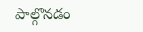పాల్గొనడం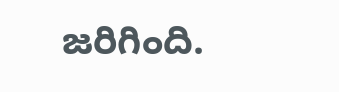జరిగింది.